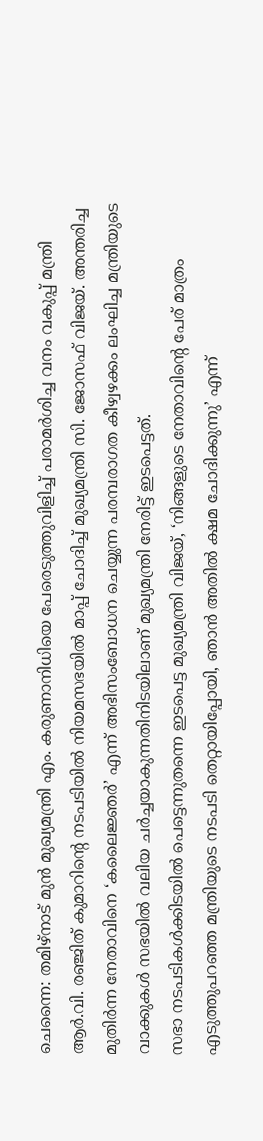ചെന്നൈ: തമിഴ്നാട് മുൻ മുഖ്യമന്ത്രി എം. കരുണാനിധിയെ പേരെടുത്തുവിളിച്ച് പരാമർശിച്ച വനം വകുപ്പ് മന്ത്രി ആർ.വി. രഞ്ജിത് കുമാറിന്റെ നടപടിയിൽ നിയമസഭയിൽ മാപ്പ് ചോദിച്ച് മുഖ്യമന്ത്രി സി. ജോസഫ് വിജയ്. അന്തരിച്ച മുതിർന്ന നേതാവിനെ ‘കലൈജ്ഞർ’ എന്ന് അഭിസംബോധന ചെയ്യുന്ന പരമ്പരാഗത കീഴ്വഴക്കം ലംഘിച്ച മന്ത്രിയുടെ വാക്കുകൾ സഭയിൽ വലിയ ചർച്ചയാകുന്നതിനിടയിലാണ് മുഖ്യമന്ത്രി നേരിട്ട് ഇടപെട്ടത്.
സഭാ നടപടികൾക്കിടയിൽ പെട്ടെന്നുതന്നെ ഇടപെട്ട മുഖ്യമന്ത്രി വിജയ്, ‘നിങ്ങളുടെ നേതാവിന്റെ പേര് മാത്രം എടുത്തുപറഞ്ഞ മന്ത്രിയുടെ നടപടി തെറ്റായിപ്പോയി, ഞാൻ അതിൽ ക്ഷമ ചോദിക്കുന്നു’ എന്ന്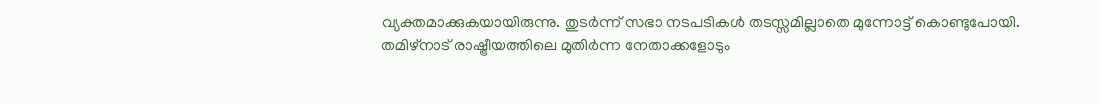വ്യക്തമാക്കുകയായിരുന്നു. തുടർന്ന് സഭാ നടപടികൾ തടസ്സമില്ലാതെ മുന്നോട്ട് കൊണ്ടുപോയി.
തമിഴ്നാട് രാഷ്ട്രീയത്തിലെ മുതിർന്ന നേതാക്കളോടും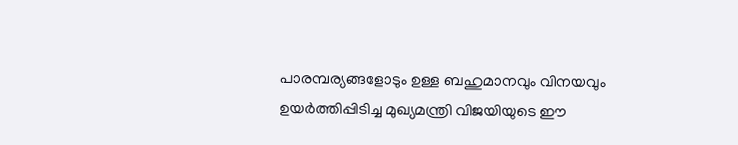പാരമ്പര്യങ്ങളോടും ഉള്ള ബഹുമാനവും വിനയവും ഉയർത്തിപ്പിടിച്ച മുഖ്യമന്ത്രി വിജയിയുടെ ഈ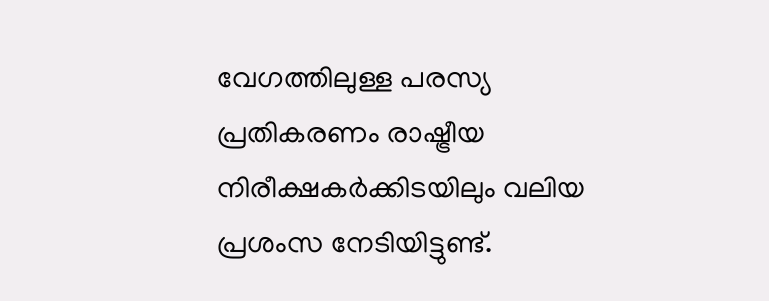വേഗത്തിലുള്ള പരസ്യ പ്രതികരണം രാഷ്ട്രീയ നിരീക്ഷകർക്കിടയിലും വലിയ പ്രശംസ നേടിയിട്ടുണ്ട്.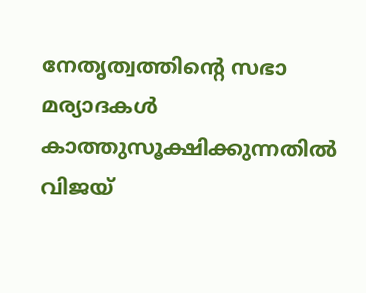നേതൃത്വത്തിന്റെ സഭാ മര്യാദകൾ കാത്തുസൂക്ഷിക്കുന്നതിൽ വിജയ്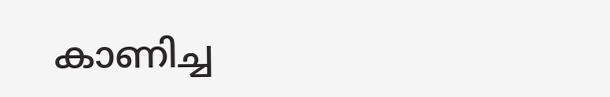കാണിച്ച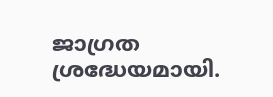ജാഗ്രത ശ്രദ്ധേയമായി.